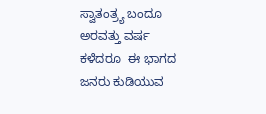ಸ್ವಾತಂತ್ರ್ಯ ಬಂದೂ ಅರವತ್ತು ವರ್ಷ ಕಳೆದರೂ  ಈ ಭಾಗದ ಜನರು ಕುಡಿಯುವ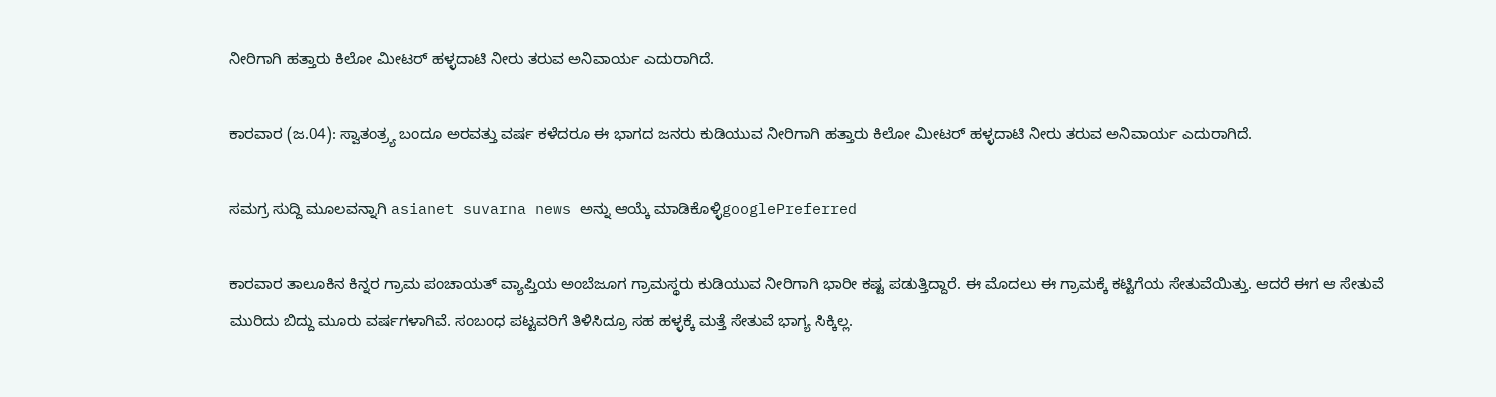ನೀರಿಗಾಗಿ ಹತ್ತಾರು ಕಿಲೋ ಮೀಟರ್ ಹಳ್ಳದಾಟಿ ನೀರು ತರುವ ಅನಿವಾರ್ಯ ಎದುರಾಗಿದೆ.

ಕಾರವಾರ (ಜ.04): ಸ್ವಾತಂತ್ರ್ಯ ಬಂದೂ ಅರವತ್ತು ವರ್ಷ ಕಳೆದರೂ ಈ ಭಾಗದ ಜನರು ಕುಡಿಯುವ ನೀರಿಗಾಗಿ ಹತ್ತಾರು ಕಿಲೋ ಮೀಟರ್ ಹಳ್ಳದಾಟಿ ನೀರು ತರುವ ಅನಿವಾರ್ಯ ಎದುರಾಗಿದೆ.

ಸಮಗ್ರ ಸುದ್ದಿ ಮೂಲವನ್ನಾಗಿ asianet suvarna news ಅನ್ನು ಆಯ್ಕೆ ಮಾಡಿಕೊಳ್ಳಿgooglePreferred

ಕಾರವಾರ ತಾಲೂಕಿನ ಕಿನ್ನರ ಗ್ರಾಮ ಪಂಚಾಯತ್ ವ್ಯಾಪ್ತಿಯ ಅಂಬೆಜೂಗ ಗ್ರಾಮಸ್ಥರು ಕುಡಿಯುವ ನೀರಿಗಾಗಿ ಭಾರೀ ಕಷ್ಟ ಪಡುತ್ತಿದ್ದಾರೆ. ಈ ಮೊದಲು ಈ ಗ್ರಾಮಕ್ಕೆ ಕಟ್ಟಿಗೆಯ ಸೇತುವೆಯಿತ್ತು. ಆದರೆ ಈಗ ಆ ಸೇತುವೆ ಮುರಿದು ಬಿದ್ದು ಮೂರು ವರ್ಷಗಳಾಗಿವೆ. ಸಂಬಂಧ ಪಟ್ಟವರಿಗೆ ತಿಳಿಸಿದ್ರೂ ಸಹ ಹಳ್ಳಕ್ಕೆ ಮತ್ತೆ ಸೇತುವೆ ಭಾಗ್ಯ ಸಿಕ್ಕಿಲ್ಲ.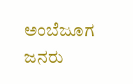ಅಂಬೆಜೂಗ ಜನರು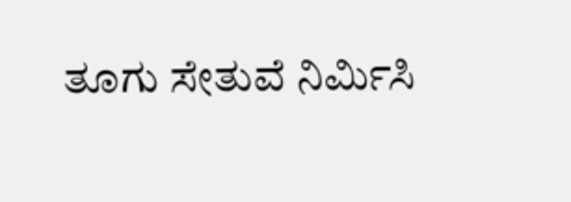ತೂಗು ಸೇತುವೆ ನಿರ್ಮಿಸಿ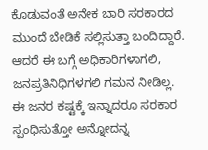ಕೊಡುವಂತೆ ಅನೇಕ ಬಾರಿ ಸರಕಾರದ ಮುಂದೆ ಬೇಡಿಕೆ ಸಲ್ಲಿಸುತ್ತಾ ಬಂದಿದ್ದಾರೆ. ಆದರೆ ಈ ಬಗ್ಗೆ ಅಧಿಕಾರಿಗಳಾಗಲಿ, ಜನಪ್ರತಿನಿಧಿಗಳಗಲಿ ಗಮನ ನೀಡಿಲ್ಲ. ಈ ಜನರ ಕಷ್ಟಕ್ಕೆ ಇನ್ನಾದರೂ ಸರಕಾರ ಸ್ಪಂಧಿಸುತ್ತೋ ಅನ್ನೋದನ್ನ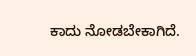ಕಾದು ನೋಡಬೇಕಾಗಿದೆ.